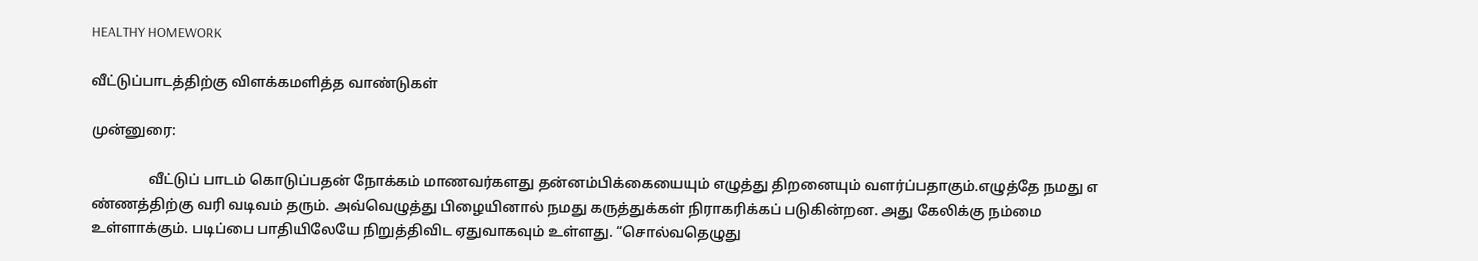HEALTHY HOMEWORK

வீட்டுப்பாடத்திற்கு விளக்கமளித்த வாண்டுகள்

முன்னுரை:

                வீட்டுப் பாடம் கொடுப்பதன் நோக்கம் மாணவர்களது தன்னம்பிக்கையையும் எழுத்து திறனையும் வளர்ப்பதாகும்.எழுத்தே நமது எ ண்ணத்திற்கு வரி வடிவம் தரும். அவ்வெழுத்து பிழையினால் நமது கருத்துக்கள் நிராகரிக்கப் படுகின்றன. அது கேலிக்கு நம்மை உள்ளாக்கும். படிப்பை பாதியிலேயே நிறுத்திவிட ஏதுவாகவும் உள்ளது. “சொல்வதெழுது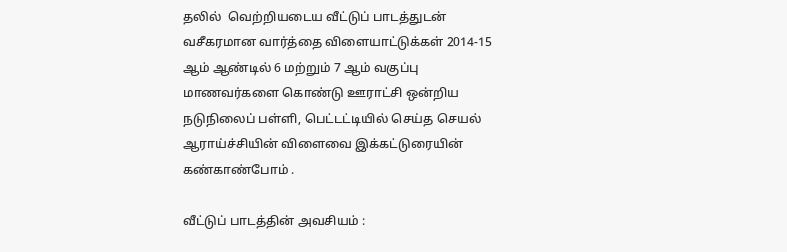தலில்  வெற்றியடைய வீட்டுப் பாடத்துடன் வசீகரமான வார்த்தை விளையாட்டுக்கள் 2014-15 ஆம் ஆண்டில் 6 மற்றும் 7 ஆம் வகுப்பு மாணவர்களை கொண்டு ஊராட்சி ஒன்றிய நடுநிலைப் பள்ளி, பெட்டட்டியில் செய்த செயல் ஆராய்ச்சியின் விளைவை இக்கட்டுரையின் கண்காண்போம் .

வீட்டுப் பாடத்தின் அவசியம் :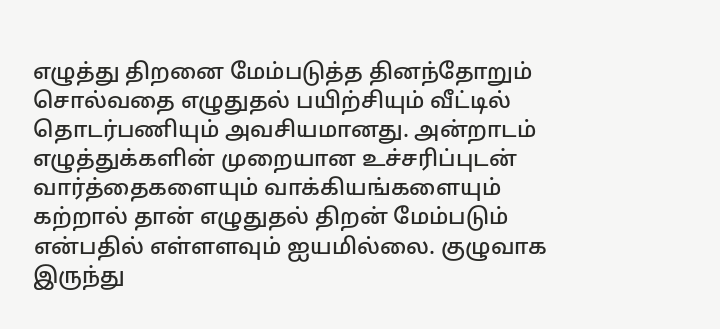எழுத்து திறனை மேம்படுத்த தினந்தோறும் சொல்வதை எழுதுதல் பயிற்சியும் வீட்டில்  தொடர்பணியும் அவசியமானது. அன்றாடம் எழுத்துக்களின் முறையான உச்சரிப்புடன் வார்த்தைகளையும் வாக்கியங்களையும் கற்றால் தான் எழுதுதல் திறன் மேம்படும் என்பதில் எள்ளளவும் ஐயமில்லை. குழுவாக இருந்து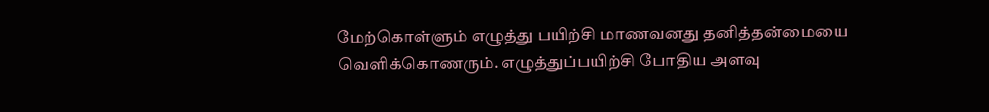மேற்கொள்ளும் எழுத்து பயிற்சி மாணவனது தனித்தன்மையை வெளிக்கொணரும். எழுத்துப்பயிற்சி போதிய அளவு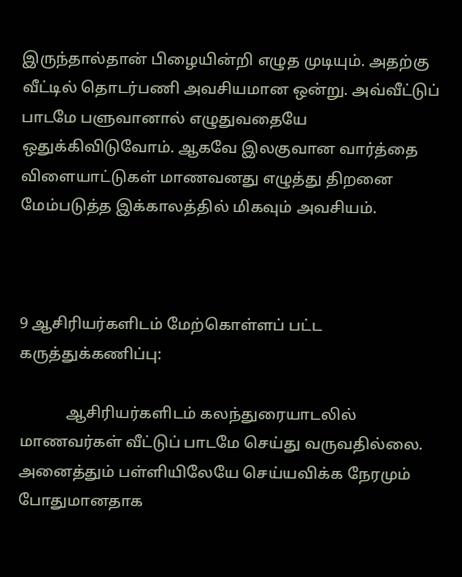இருந்தால்தான் பிழையின்றி எழுத முடியும். அதற்கு வீட்டில் தொடர்பணி அவசியமான ஒன்று. அவ்வீட்டுப் பாடமே பளுவானால் எழுதுவதையே ஒதுக்கிவிடுவோம். ஆகவே இலகுவான வார்த்தை விளையாட்டுகள் மாணவனது எழுத்து திறனை மேம்படுத்த இக்காலத்தில் மிகவும் அவசியம்.



9 ஆசிரியர்களிடம் மேற்கொள்ளப் பட்ட   கருத்துக்கணிப்பு:

            ஆசிரியர்களிடம் கலந்துரையாடலில் மாணவர்கள் வீட்டுப் பாடமே செய்து வருவதில்லை. அனைத்தும் பள்ளியிலேயே செய்யவிக்க நேரமும் போதுமானதாக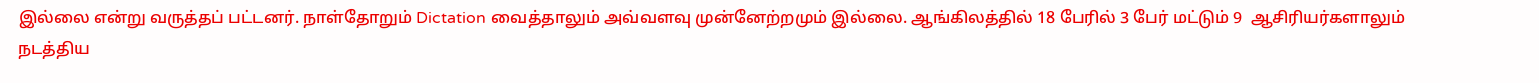இல்லை என்று வருத்தப் பட்டனர். நாள்தோறும் Dictation வைத்தாலும் அவ்வளவு முன்னேற்றமும் இல்லை. ஆங்கிலத்தில் 18 பேரில் 3 பேர் மட்டும் 9  ஆசிரியர்களாலும்  நடத்திய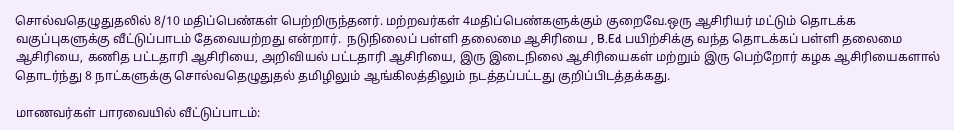சொல்வதெழுதுதலில் 8/10 மதிப்பெண்கள் பெற்றிருந்தனர். மற்றவர்கள் 4மதிப்பெண்களுக்கும் குறைவே.ஒரு ஆசிரியர் மட்டும் தொடக்க வகுப்புகளுக்கு வீட்டுப்பாடம் தேவையற்றது என்றார்.  நடுநிலைப் பள்ளி தலைமை ஆசிரியை , B.Ed பயிற்சிக்கு வந்த தொடக்கப் பள்ளி தலைமை ஆசிரியை, கணித பட்டதாரி ஆசிரியை, அறிவியல் பட்டதாரி ஆசிரியை, இரு இடைநிலை ஆசிரியைகள் மற்றும் இரு பெற்றோர் கழக ஆசிரியைகளால்   தொடர்ந்து 8 நாட்களுக்கு சொல்வதெழுதுதல் தமிழிலும் ஆங்கிலத்திலும் நடத்தப்பட்டது குறிப்பிடத்தக்கது.

மாணவர்கள் பாரவையில் வீட்டுப்பாடம்: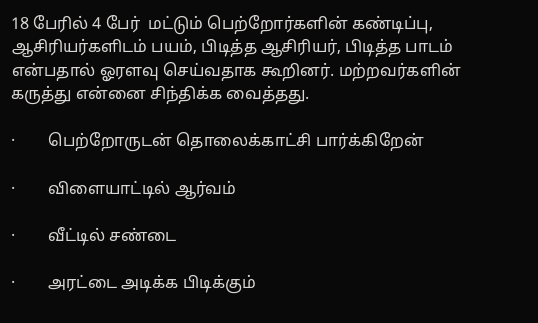18 பேரில் 4 பேர்  மட்டும் பெற்றோர்களின் கண்டிப்பு, ஆசிரியர்களிடம் பயம், பிடித்த ஆசிரியர், பிடித்த பாடம் என்பதால் ஓரளவு செய்வதாக கூறினர். மற்றவர்களின் கருத்து என்னை சிந்திக்க வைத்தது.

·        பெற்றோருடன் தொலைக்காட்சி பார்க்கிறேன்

·        விளையாட்டில் ஆர்வம்

·        வீட்டில் சண்டை

·        அரட்டை அடிக்க பிடிக்கும்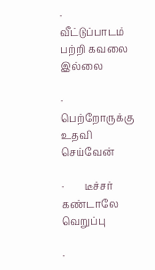·        வீட்டுப்பாடம் பற்றி கவலை இல்லை

·        பெற்றோருக்கு உதவி செய்வேன்

·        டீச்சர் கண்டாலே வெறுப்பு

·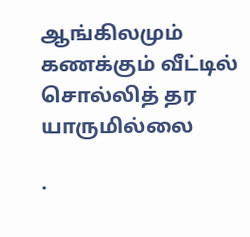ஆங்கிலமும் கணக்கும் வீட்டில்  சொல்லித் தர யாருமில்லை

·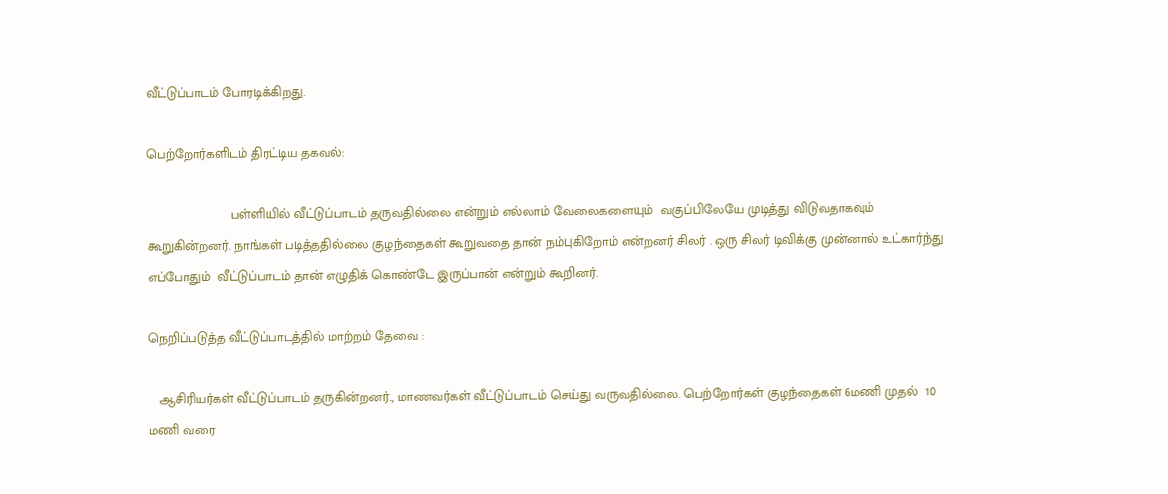வீட்டுப்பாடம் போரடிக்கிறது.

பெற்றோர்களிடம் திரட்டிய தகவல்:

                       பள்ளியில் வீட்டுப்பாடம் தருவதில்லை என்றும் எல்லாம் வேலைகளையும்  வகுப்பிலேயே முடித்து விடுவதாகவும்  கூறுகின்றனர். நாங்கள் படித்ததில்லை குழந்தைகள் கூறுவதை தான் நம்புகிறோம் என்றனர் சிலர் . ஒரு சிலர் டிவிக்கு முன்னால் உட்கார்ந்து எப்போதும்  வீட்டுப்பாடம் தான் எழுதிக் கொண்டே இருப்பான் என்றும் கூறினர்.

நெறிப்படுத்த வீட்டுப்பாடத்தில் மாற்றம் தேவை :

   ஆசிரியர்கள் வீட்டுப்பாடம் தருகின்றனர்., மாணவர்கள் வீட்டுப்பாடம் செய்து வருவதில்லை. பெற்றோர்கள் குழந்தைகள் 6மணி முதல்  10 மணி வரை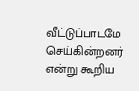வீட்டுப்பாடமே செய்கின்றனர் என்று கூறிய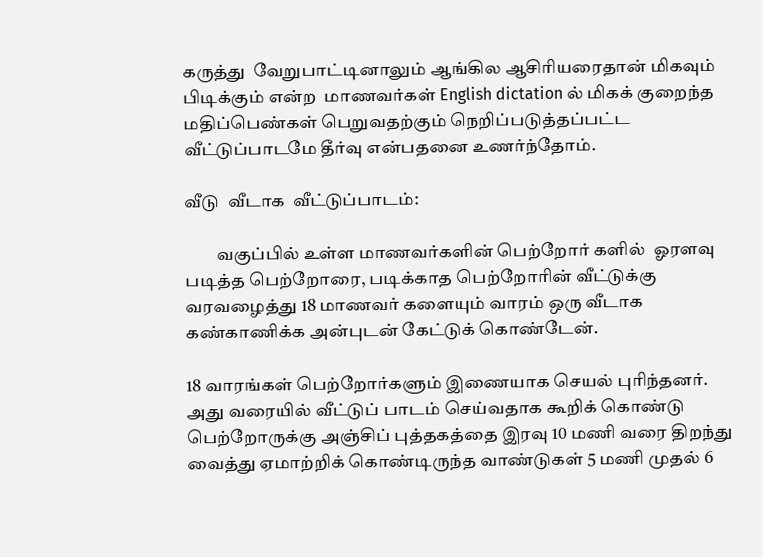கருத்து  வேறுபாட்டினாலும் ஆங்கில ஆசிரியரைதான் மிகவும் பிடிக்கும் என்ற  மாணவர்கள் English dictation ல் மிகக் குறைந்த மதிப்பெண்கள் பெறுவதற்கும் நெறிப்படுத்தப்பட்ட வீட்டுப்பாடமே தீர்வு என்பதனை உணர்ந்தோம்.

வீடு  வீடாக  வீட்டுப்பாடம்:

         வகுப்பில் உள்ள மாணவர்களின் பெற்றோர் களில்  ஓரளவு படித்த பெற்றோரை, படிக்காத பெற்றோரின் வீட்டுக்கு வரவழைத்து 18 மாணவர் களையும் வாரம் ஒரு வீடாக  கண்காணிக்க அன்புடன் கேட்டுக் கொண்டேன்.

18 வாரங்கள் பெற்றோர்களும் இணையாக செயல் புரிந்தனர். அது வரையில் வீட்டுப் பாடம் செய்வதாக கூறிக் கொண்டு பெற்றோருக்கு அஞ்சிப் புத்தகத்தை இரவு 10 மணி வரை திறந்து வைத்து ஏமாற்றிக் கொண்டிருந்த வாண்டுகள் 5 மணி முதல் 6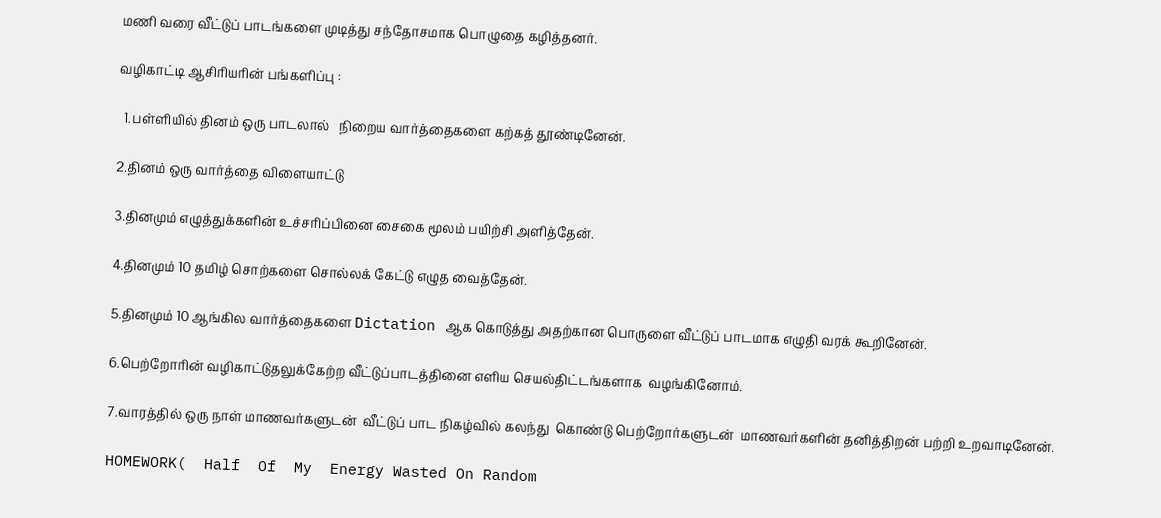மணி வரை வீட்டுப் பாடங்களை முடித்து சந்தோசமாக பொழுதை கழித்தனர்.

வழிகாட்டி ஆசிரியரின் பங்களிப்பு :

  1.பள்ளியில் தினம் ஒரு பாடலால்   நிறைய வார்த்தைகளை கற்கத் தூண்டினேன்.

2.தினம் ஒரு வார்த்தை விளையாட்டு

3.தினமும் எழுத்துக்களின் உச்சரிப்பினை சைகை மூலம் பயிற்சி அளித்தேன்.

4.தினமும் 10 தமிழ் சொற்களை சொல்லக் கேட்டு எழுத வைத்தேன்.

5.தினமும் 10 ஆங்கில வார்த்தைகளை Dictation ஆக கொடுத்து அதற்கான பொருளை வீட்டுப் பாடமாக எழுதி வரக் கூறினேன்.

6.பெற்றோரின் வழிகாட்டுதலுக்கேற்ற வீட்டுப்பாடத்தினை எளிய செயல்திட்டங்களாக  வழங்கினோம்.

7.வாரத்தில் ஒரு நாள் மாணவர்களுடன்  வீட்டுப் பாட நிகழ்வில் கலந்து  கொண்டு பெற்றோர்களுடன்  மாணவர்களின் தனித்திறன் பற்றி உறவாடினேன்.

HOMEWORK(  Half  Of  My  Energy Wasted On Random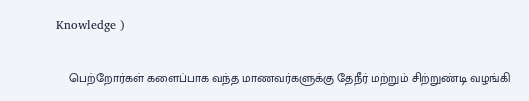Knowledge )

    பெற்றோர்கள் களைப்பாக வந்த மாணவர்களுக்கு தேநீர் மற்றும் சிற்றுண்டி வழங்கி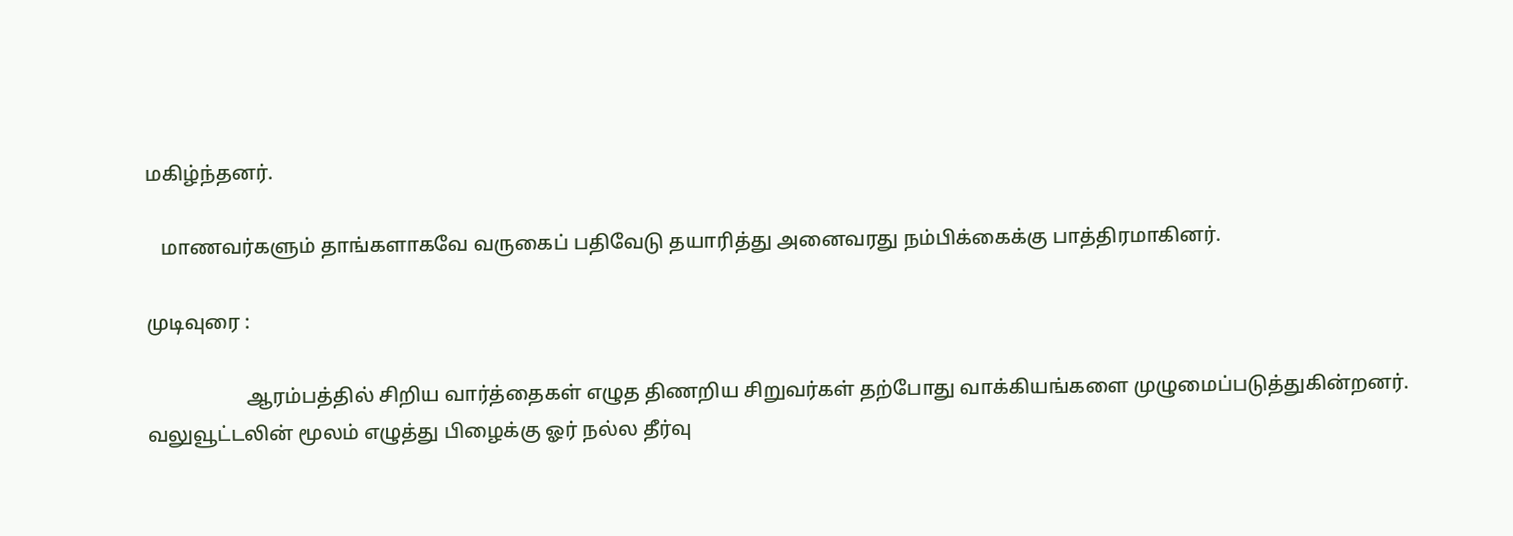மகிழ்ந்தனர்.

   மாணவர்களும் தாங்களாகவே வருகைப் பதிவேடு தயாரித்து அனைவரது நம்பிக்கைக்கு பாத்திரமாகினர்.

முடிவுரை :

                    ஆரம்பத்தில் சிறிய வார்த்தைகள் எழுத திணறிய சிறுவர்கள் தற்போது வாக்கியங்களை முழுமைப்படுத்துகின்றனர். வலுவூட்டலின் மூலம் எழுத்து பிழைக்கு ஓர் நல்ல தீர்வு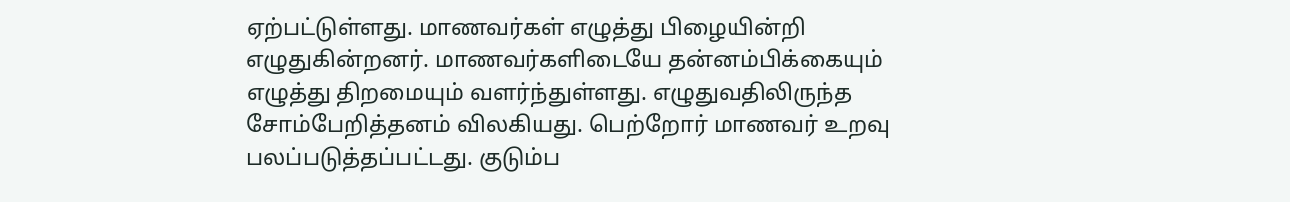ஏற்பட்டுள்ளது. மாணவர்கள் எழுத்து பிழையின்றி எழுதுகின்றனர். மாணவர்களிடையே தன்னம்பிக்கையும் எழுத்து திறமையும் வளர்ந்துள்ளது. எழுதுவதிலிருந்த சோம்பேறித்தனம் விலகியது. பெற்றோர் மாணவர் உறவு பலப்படுத்தப்பட்டது. குடும்ப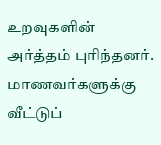உறவுகளின் அர்த்தம் புரிந்தனர். மாணவர்களுக்கு வீட்டுப்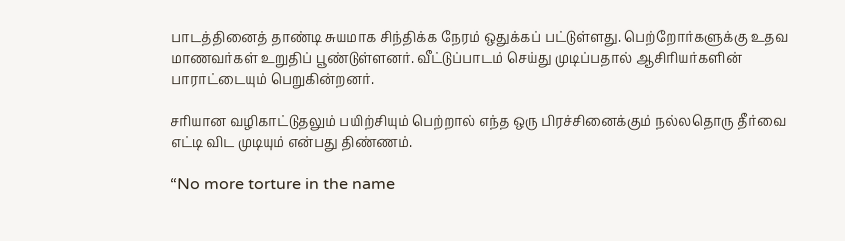பாடத்தினைத் தாண்டி சுயமாக சிந்திக்க நேரம் ஒதுக்கப் பட்டுள்ளது. பெற்றோர்களுக்கு உதவ மாணவர்கள் உறுதிப் பூண்டுள்ளனர். வீட்டுப்பாடம் செய்து முடிப்பதால் ஆசிரியர்களின் பாராட்டையும் பெறுகின்றனர்.

சரியான வழிகாட்டுதலும் பயிற்சியும் பெற்றால் எந்த ஒரு பிரச்சினைக்கும் நல்லதொரு தீர்வை எட்டி விட முடியும் என்பது திண்ணம்.

“No more torture in the name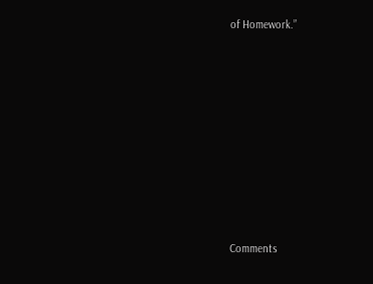of Homework.”











Comments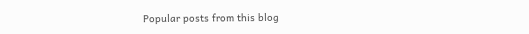Popular posts from this blog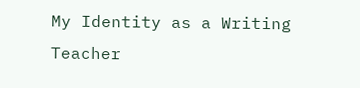My Identity as a Writing Teacher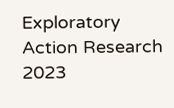Exploratory Action Research 2023